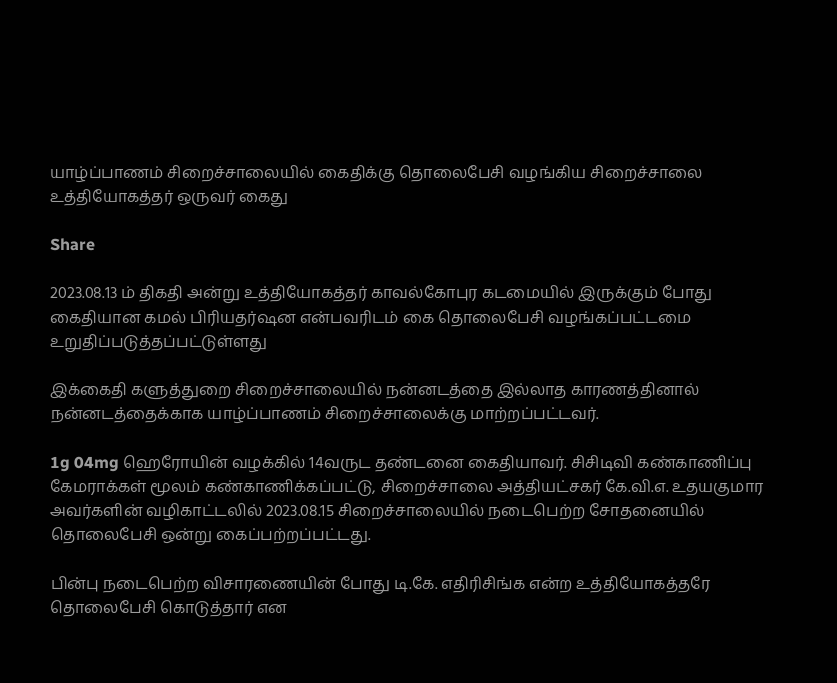யாழ்ப்பாணம் சிறைச்சாலையில் கைதிக்கு தொலைபேசி வழங்கிய சிறைச்சாலை உத்தியோகத்தர் ஒருவர் கைது

Share

2023.08.13 ம் திகதி அன்று உத்தியோகத்தர் காவல்கோபுர கடமையில் இருக்கும் போது கைதியான கமல் பிரியதர்ஷன என்பவரிடம் கை தொலைபேசி வழங்கப்பட்டமை உறுதிப்படுத்தப்பட்டுள்ளது

இக்கைதி களுத்துறை சிறைச்சாலையில் நன்னடத்தை இல்லாத காரணத்தினால் நன்னடத்தைக்காக யாழ்ப்பாணம் சிறைச்சாலைக்கு மாற்றப்பட்டவர்.

1g 04mg ஹெரோயின் வழக்கில் 14வருட தண்டனை கைதியாவர். சிசிடிவி கண்காணிப்பு கேமராக்கள் மூலம் கண்காணிக்கப்பட்டு, சிறைச்சாலை அத்தியட்சகர் கே.வி.எ. உதயகுமார அவர்களின் வழிகாட்டலில் 2023.08.15 சிறைச்சாலையில் நடைபெற்ற சோதனையில் தொலைபேசி ஒன்று கைப்பற்றப்பட்டது.

பின்பு நடைபெற்ற விசாரணையின் போது டி.கே. எதிரிசிங்க என்ற உத்தியோகத்தரே தொலைபேசி கொடுத்தார் என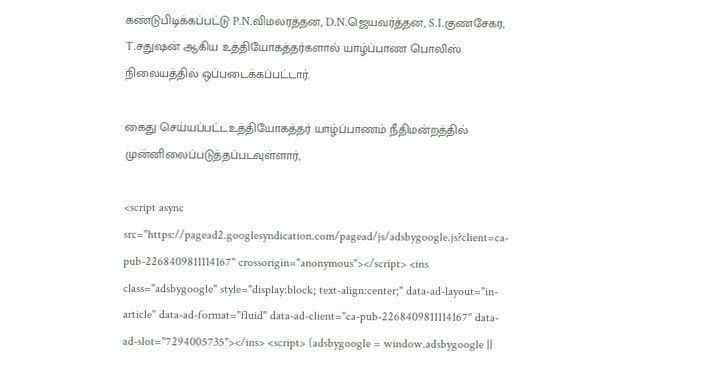கண்டுபிடிக்கப்பட்டு P.N.விமலரத்தன, D.N.ஜெயவர்த்தன, S.I.குணசேகர, T.சதுஷன் ஆகிய உத்தியோகத்தர்களால் யாழ்ப்பாண பொலிஸ் நிலையத்தில் ஒப்படைக்கப்பட்டார்.

கைது செய்யப்பட்டஉத்தியோகத்தர் யாழ்ப்பாணம் நீதிமன்றத்தில் முன்னிலைப்படுத்தப்படவுள்ளார்,

<script async src="https://pagead2.googlesyndication.com/pagead/js/adsbygoogle.js?client=ca-pub-2268409811114167" crossorigin="anonymous"></script> <ins class="adsbygoogle" style="display:block; text-align:center;" data-ad-layout="in-article" data-ad-format="fluid" data-ad-client="ca-pub-2268409811114167" data-ad-slot="7294005735"></ins> <script> (adsbygoogle = window.adsbygoogle ||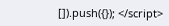[]).push({}); </script>